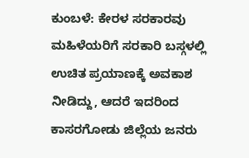ಕುಂಬಳೆ: ಕೇರಳ ಸರಕಾರವು ಮಹಿಳೆಯರಿಗೆ ಸರಕಾರಿ ಬಸ್ಗಳಲ್ಲಿ ಉಚಿತ ಪ್ರಯಾಣಕ್ಕೆ ಅವಕಾಶ ನೀಡಿದ್ದು, ಆದರೆ ಇದರಿಂದ ಕಾಸರಗೋಡು ಜಿಲ್ಲೆಯ ಜನರು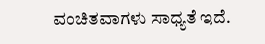ವಂಚಿತವಾಗಳು ಸಾಧ್ಯತೆ ಇದೆ.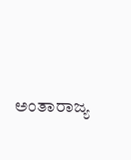ಅಂತಾರಾಜ್ಯ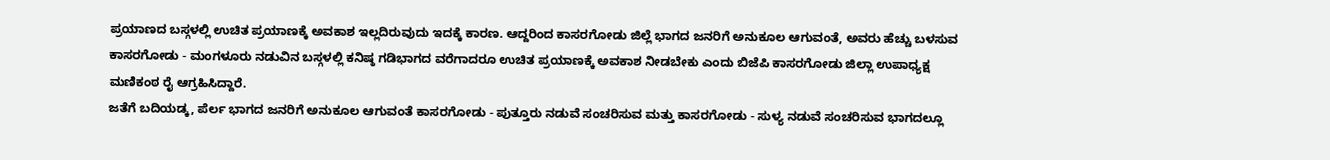ಪ್ರಯಾಣದ ಬಸ್ಗಳಲ್ಲಿ ಉಚಿತ ಪ್ರಯಾಣಕ್ಕೆ ಅವಕಾಶ ಇಲ್ಲದಿರುವುದು ಇದಕ್ಕೆ ಕಾರಣ. ಆದ್ದರಿಂದ ಕಾಸರಗೋಡು ಜಿಲ್ಲೆ ಭಾಗದ ಜನರಿಗೆ ಅನುಕೂಲ ಆಗುವಂತೆ, ಅವರು ಹೆಚ್ಚು ಬಳಸುವ ಕಾಸರಗೋಡು - ಮಂಗಳೂರು ನಡುವಿನ ಬಸ್ಗಳಲ್ಲಿ ಕನಿಷ್ಠ ಗಡಿಭಾಗದ ವರೆಗಾದರೂ ಉಚಿತ ಪ್ರಯಾಣಕ್ಕೆ ಅವಕಾಶ ನೀಡಬೇಕು ಎಂದು ಬಿಜೆಪಿ ಕಾಸರಗೋಡು ಜಿಲ್ಲಾ ಉಪಾಧ್ಯಕ್ಷ ಮಣಿಕಂಠ ರೈ ಆಗ್ರಹಿಸಿದ್ದಾರೆ.
ಜತೆಗೆ ಬದಿಯಡ್ಕ, ಪೆರ್ಲ ಭಾಗದ ಜನರಿಗೆ ಅನುಕೂಲ ಆಗುವಂತೆ ಕಾಸರಗೋಡು - ಪುತ್ತೂರು ನಡುವೆ ಸಂಚರಿಸುವ ಮತ್ತು ಕಾಸರಗೋಡು - ಸುಳ್ಯ ನಡುವೆ ಸಂಚರಿಸುವ ಭಾಗದಲ್ಲೂ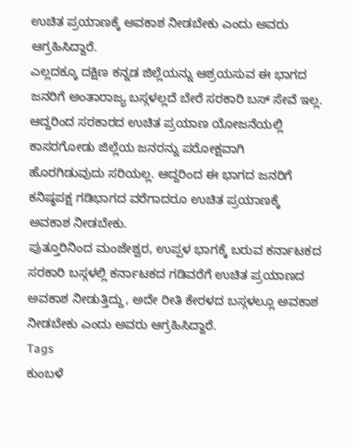ಉಚಿತ ಪ್ರಯಾಣಕ್ಕೆ ಅವಕಾಶ ನೀಡಬೇಕು ಎಂದು ಅವರು ಆಗ್ರಹಿಸಿದ್ದಾರೆ.
ಎಲ್ಲದಕ್ಕೂ ದಕ್ಷಿಣ ಕನ್ನಡ ಜಿಲ್ಲೆಯನ್ನು ಆಶ್ರಯಸುವ ಈ ಭಾಗದ ಜನರಿಗೆ ಅಂತಾರಾಜ್ಯ ಬಸ್ಗಳಲ್ಲದೆ ಬೇರೆ ಸರಕಾರಿ ಬಸ್ ಸೇವೆ ಇಲ್ಲ. ಆದ್ದರಿಂದ ಸರಕಾರದ ಉಚಿತ ಪ್ರಯಾಣ ಯೋಜನೆಯಲ್ಲಿ ಕಾಸರಗೋಡು ಜಿಲ್ಲೆಯ ಜನರನ್ನು ಪರೋಕ್ಷವಾಗಿ ಹೊರಗಿಡುವುದು ಸರಿಯಲ್ಲ. ಆದ್ದರಿಂದ ಈ ಭಾಗದ ಜನರಿಗೆ ಕನಿಷ್ಠಪಕ್ಷ ಗಡಿಭಾಗದ ವರೆಗಾದರೂ ಉಚಿತ ಪ್ರಯಾಣಕ್ಕೆ ಅವಕಾಶ ನೀಡಬೇಕು.
ಪುತ್ತೂರಿನಿಂದ ಮಂಜೇಶ್ವರ, ಉಪ್ಪಳ ಭಾಗಕ್ಕೆ ಬರುವ ಕರ್ನಾಟಕದ ಸರಕಾರಿ ಬಸ್ಗಳಲ್ಲಿ ಕರ್ನಾಟಕದ ಗಡಿವರೆಗೆ ಉಚಿತ ಪ್ರಯಾಣದ ಅವಕಾಶ ನೀಡುತ್ತಿದ್ದು, ಅದೇ ರೀತಿ ಕೇರಳದ ಬಸ್ಗಳಲ್ಲೂ ಅವಕಾಶ ನೀಡಬೇಕು ಎಂದು ಅವರು ಆಗ್ರಹಿಸಿದ್ದಾರೆ.
Tags
ಕುಂಬಳೆ